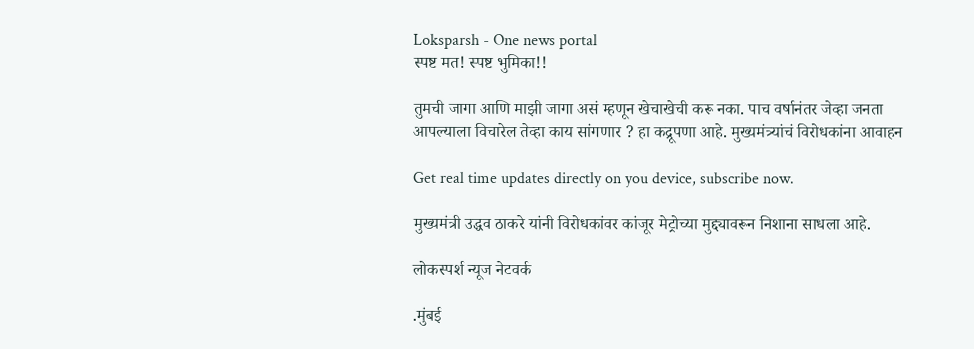Loksparsh - One news portal
स्पष्ट मत! स्पष्ट भुमिका!!

तुमची जागा आणि माझी जागा असं म्हणून खेचाखेची करू नका. पाच वर्षानंतर जेव्हा जनता आपल्याला विचारेल तेव्हा काय सांगणार ? हा कद्रूपणा आहे. मुख्यमंत्र्यांचं विरोधकांना आवाहन

Get real time updates directly on you device, subscribe now.

मुख्यमंत्री उद्धव ठाकरे यांनी विरोधकांवर कांजूर मेट्रोच्या मुद्द्यावरून निशाना साधला आहे.

लोकस्पर्श न्यूज नेटवर्क

.मुंबई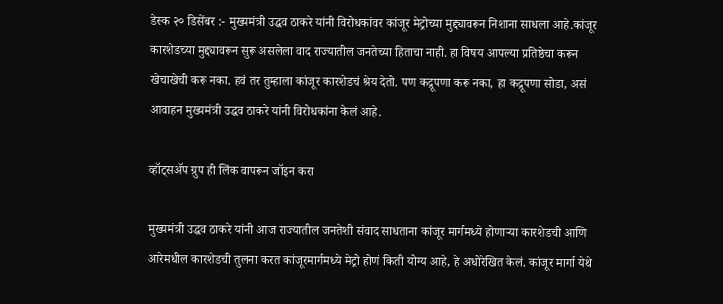डेस्क २० डिसेंबर :- मुख्यमंत्री उद्धव ठाकरे यांनी विरोधकांवर कांजूर मेट्रोच्या मुद्द्यावरून निशाना साधला आहे.कांजूर कारशेडच्या मुद्द्यावरून सुरू असलेला वाद राज्यातील जनतेच्या हिताचा नाही. हा विषय आपल्या प्रतिष्ठेचा करून खेचाखेची करू नका. हवं तर तुम्हाला कांजूर कारशेडचं श्रेय देतो. पण कद्रूपणा करू नका, हा कद्रूपणा सोडा, असं आवाहन मुख्यमंत्री उद्धव ठाकरे यांनी विरोधकांना केलं आहे.

व्हॉट्सॲप ग्रुप ही लिंक वापरून जॉइन करा

मुख्यमंत्री उद्धव ठाकरे यांनी आज राज्यातील जनतेशी संवाद साधताना कांजूर मार्गमध्ये होणाऱ्या कारशेडची आणि आरेमधील कारशेडची तुलना करत कांजूरमार्गमध्ये मेट्रो होणं किती योग्य आहे, हे अधोरेखित केलं. कांजूर मार्गा येथे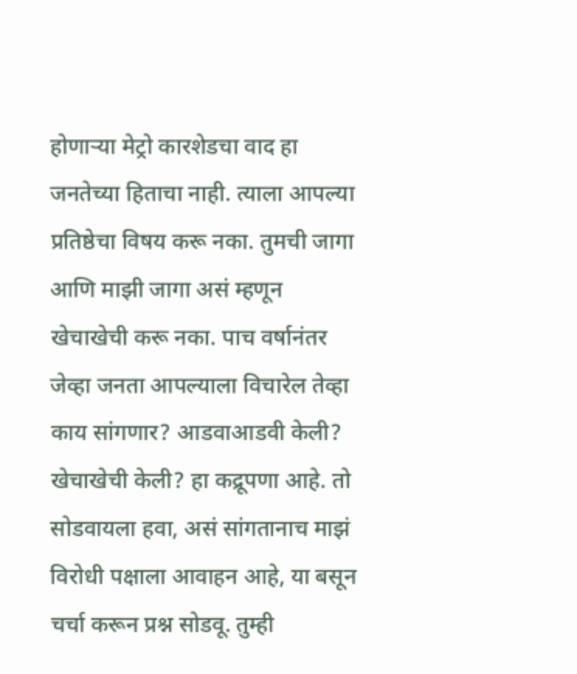होणाऱ्या मेट्रो कारशेडचा वाद हा जनतेच्या हिताचा नाही. त्याला आपल्या प्रतिष्ठेचा विषय करू नका. तुमची जागा आणि माझी जागा असं म्हणून खेचाखेची करू नका. पाच वर्षानंतर जेव्हा जनता आपल्याला विचारेल तेव्हा काय सांगणार? आडवाआडवी केली? खेचाखेची केली? हा कद्रूपणा आहे. तो सोडवायला हवा, असं सांगतानाच माझं विरोधी पक्षाला आवाहन आहे, या बसून चर्चा करून प्रश्न सोडवू. तुम्ही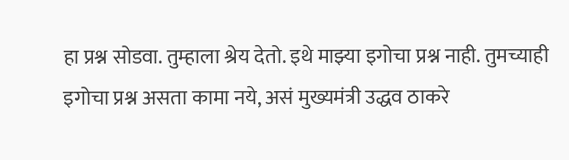हा प्रश्न सोडवा. तुम्हाला श्रेय देतो. इथे माझ्या इगोचा प्रश्न नाही. तुमच्याही इगोचा प्रश्न असता कामा नये, असं मुख्यमंत्री उद्धव ठाकरे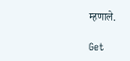म्हणाले.

Get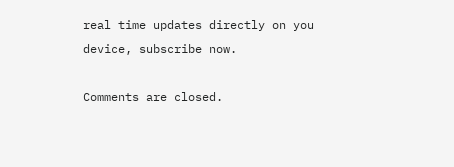real time updates directly on you device, subscribe now.

Comments are closed.